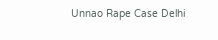Unnao Rape Case Delhi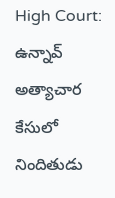High Court: ఉన్నావ్ అత్యాచార కేసులో నిందితుడు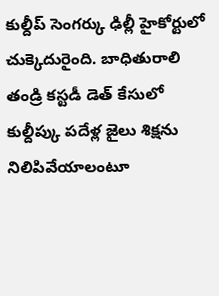కుల్దీప్ సెంగర్కు ఢిల్లీ హైకోర్టులో చుక్కెదురైంది. బాధితురాలి తండ్రి కస్టడీ డెత్ కేసులో కుల్దీప్కు పదేళ్ల జైలు శిక్షను నిలిపివేయాలంటూ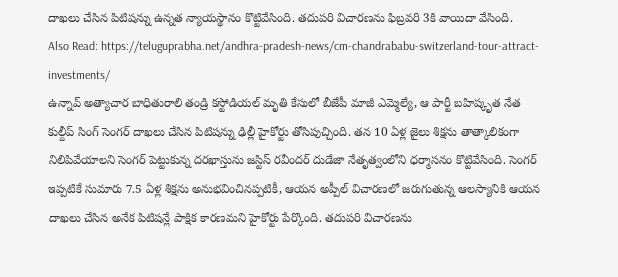దాఖలు చేసిన పిటిషన్ను ఉన్నత న్యాయస్థానం కొట్టివేసింది. తదుపరి విచారణను ఫిబ్రవరి 3కి వాయిదా వేసింది.
Also Read: https://teluguprabha.net/andhra-pradesh-news/cm-chandrababu-switzerland-tour-attract-investments/
ఉన్నావ్ అత్యాచార బాధితురాలి తండ్రి కస్టోడియల్ మృతి కేసులో బీజేపీ మాజీ ఎమ్మెల్యే, ఆ పార్టీ బహిష్కృత నేత కుల్దీప్ సింగ్ సెంగర్ దాఖలు చేసిన పిటిషన్ను ఢిల్లీ హైకోర్టు తోసిపుచ్చింది. తన 10 ఏళ్ల జైలు శిక్షను తాత్కాలికంగా నిలిపివేయాలని సెంగర్ పెట్టుకున్న దరఖాస్తును జస్టిస్ రవీందర్ దుడేజా నేతృత్వంలోని ధర్మాసనం కొట్టివేసింది. సెంగర్ ఇప్పటికే సుమారు 7.5 ఏళ్ల శిక్షను అనుభవించినప్పటికీ, ఆయన అప్పీల్ విచారణలో జరుగుతున్న ఆలస్యానికి ఆయన దాఖలు చేసిన అనేక పిటిషన్లే పాక్షిక కారణమని హైకోర్టు పేర్కొంది. తదుపరి విచారణను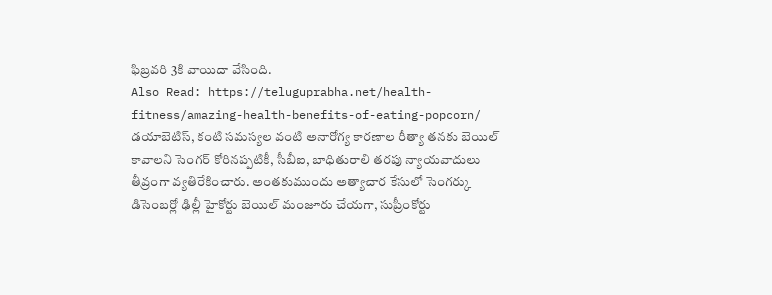ఫిబ్రవరి 3కి వాయిదా వేసింది.
Also Read: https://teluguprabha.net/health-fitness/amazing-health-benefits-of-eating-popcorn/
డయాబెటిస్, కంటి సమస్యల వంటి అనారోగ్య కారణాల రీత్యా తనకు బెయిల్ కావాలని సెంగర్ కోరినప్పటికీ, సీబీఐ, బాధితురాలి తరపు న్యాయవాదులు తీవ్రంగా వ్యతిరేకించారు. అంతకుముందు అత్యాచార కేసులో సెంగర్కు డిసెంబర్లో ఢిల్లీ హైకోర్టు బెయిల్ మంజూరు చేయగా, సుప్రీంకోర్టు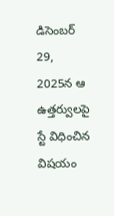డిసెంబర్ 29, 2025న ఆ ఉత్తర్వులపై స్టే విధించిన విషయం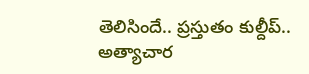తెలిసిందే.. ప్రస్తుతం కుల్దీప్.. అత్యాచార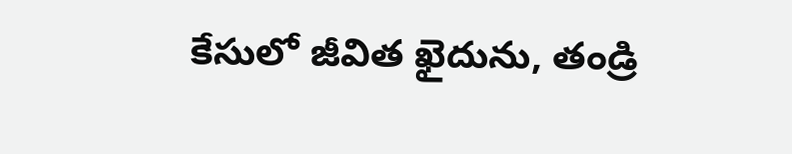కేసులో జీవిత ఖైదును, తండ్రి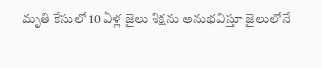మృతి కేసులో 10 ఏళ్ల జైలు శిక్షను అనుభవిస్తూ జైలులోనే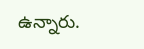ఉన్నారు.